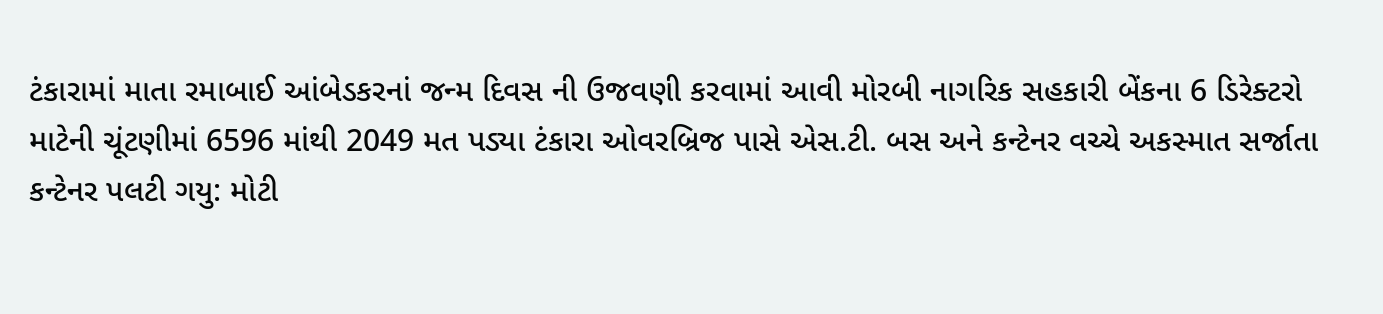ટંકારામાં માતા રમાબાઈ આંબેડકરનાં જન્મ દિવસ ની ઉજવણી કરવામાં આવી મોરબી નાગરિક સહકારી બેંકના 6 ડિરેક્ટરો માટેની ચૂંટણીમાં 6596 માંથી 2049 મત પડ્યા ટંકારા ઓવરબ્રિજ પાસે એસ.ટી. બસ અને કન્ટેનર વચ્ચે અકસ્માત સર્જાતા કન્ટેનર પલટી ગયુ: મોટી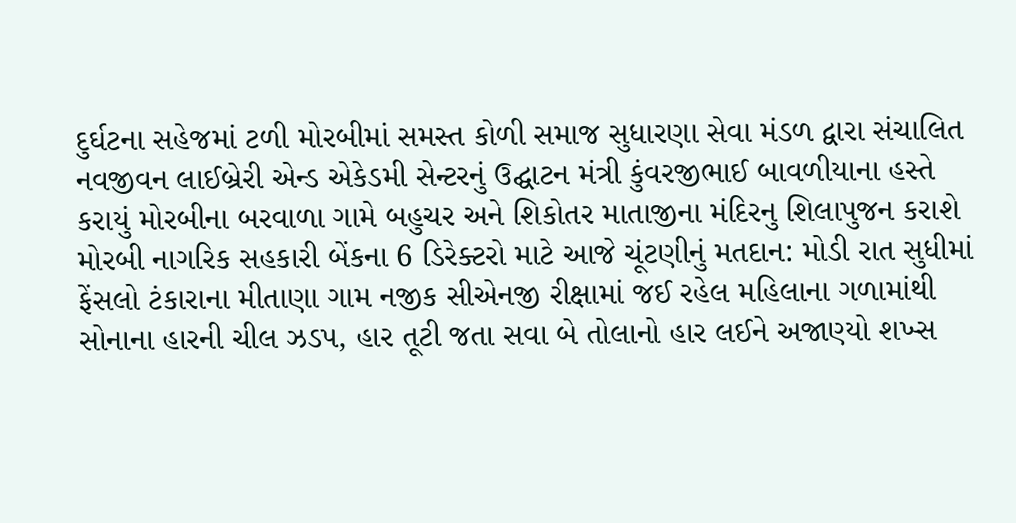દુર્ઘટના સહેજમાં ટળી મોરબીમાં સમસ્ત કોળી સમાજ સુધારણા સેવા મંડળ દ્વારા સંચાલિત નવજીવન લાઈબ્રેરી એન્ડ એકેડમી સેન્ટરનું ઉદ્ઘાટન મંત્રી કુંવરજીભાઈ બાવળીયાના હસ્તે કરાયું મોરબીના બરવાળા ગામે બહુચર અને શિકોતર માતાજીના મંદિરનુ શિલાપુજન કરાશે મોરબી નાગરિક સહકારી બેંકના 6 ડિરેક્ટરો માટે આજે ચૂંટણીનું મતદાન: મોડી રાત સુધીમાં ફેંસલો ટંકારાના મીતાણા ગામ નજીક સીએનજી રીક્ષામાં જઈ રહેલ મહિલાના ગળામાંથી સોનાના હારની ચીલ ઝડપ, હાર તૂટી જતા સવા બે તોલાનો હાર લઈને અજાણ્યો શખ્સ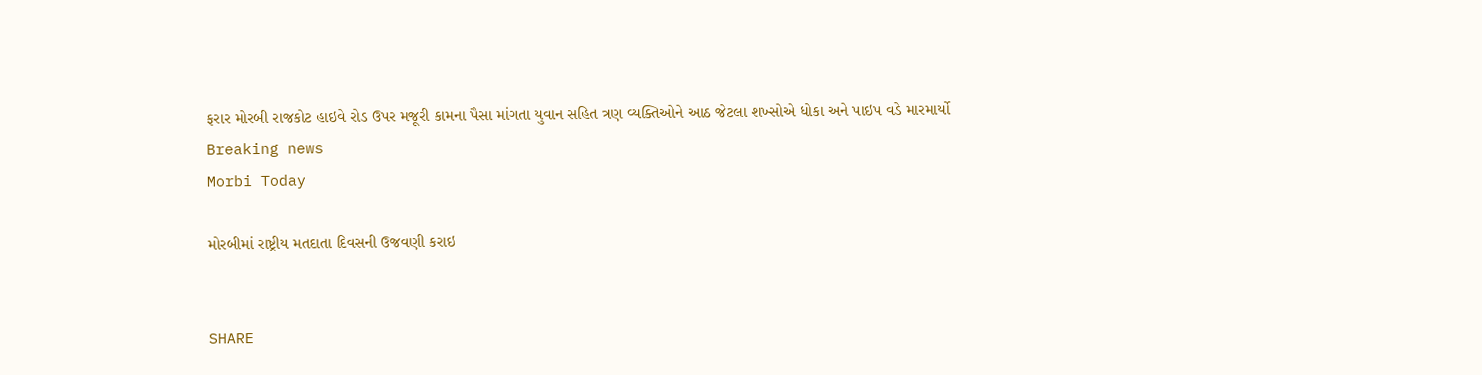ફરાર મોરબી રાજકોટ હાઇવે રોડ ઉપર મજૂરી કામના પૈસા માંગતા યુવાન સહિત ત્રણ વ્યક્તિઓને આઠ જેટલા શખ્સોએ ધોકા અને પાઇપ વડે મારમાર્યો
Breaking news
Morbi Today

મોરબીમાં રાષ્ટ્રીય મતદાતા દિવસની ઉજવણી કરાઇ


SHARE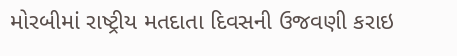મોરબીમાં રાષ્ટ્રીય મતદાતા દિવસની ઉજવણી કરાઇ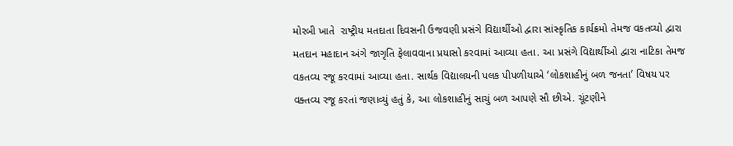મોરબી ખાતે  રાષ્ટ્રીય મતદાતા દિવસની ઉજવણી પ્રસંગે વિદ્યાર્થીઓ દ્વારા સાંસ્કૃતિક કાર્યક્રમો તેમજ વકતવ્યો દ્વારા મતદાન મહાદાન અંગે જાગૃતિ ફેલાવવાના પ્રયાસો કરવામાં આવ્યા હતા. આ પ્રસંગે વિદ્યાર્થીઓ દ્વારા નાટિકા તેમજ વકતવ્ય રજૂ કરવામાં આવ્યા હતા. સાર્થક વિદ્યાલયની પલક પીપળીયાએ ‘લોકશાહીનું બળ જનતા’ વિષય પર વક્તવ્ય રજૂ કરતાં જણાવ્યું હતું કે, આ લોકશાહીનું સાચું બળ આપણે સૌ છીએ. ચૂંટણીને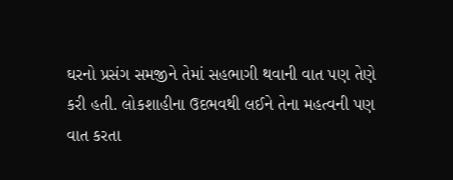ઘરનો પ્રસંગ સમજીને તેમાં સહભાગી થવાની વાત પણ તેણે કરી હતી. લોકશાહીના ઉદભવથી લઈને તેના મહત્વની પણ વાત કરતા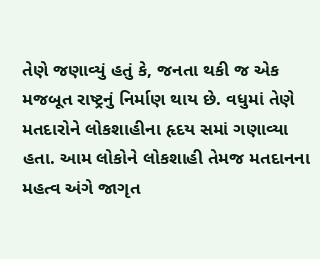તેણે જણાવ્યું હતું કે, જનતા થકી જ એક મજબૂત રાષ્ટ્રનું નિર્માણ થાય છે. વધુમાં તેણે મતદારોને લોકશાહીના હૃદય સમાં ગણાવ્યા હતા. આમ લોકોને લોકશાહી તેમજ મતદાનના મહત્વ અંગે જાગૃત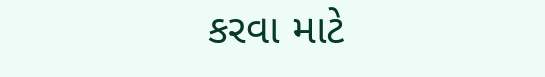કરવા માટે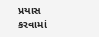પ્રયાસ કરવામાં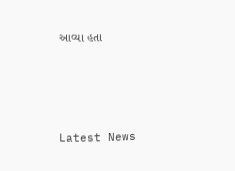આવ્યા હતા






Latest News